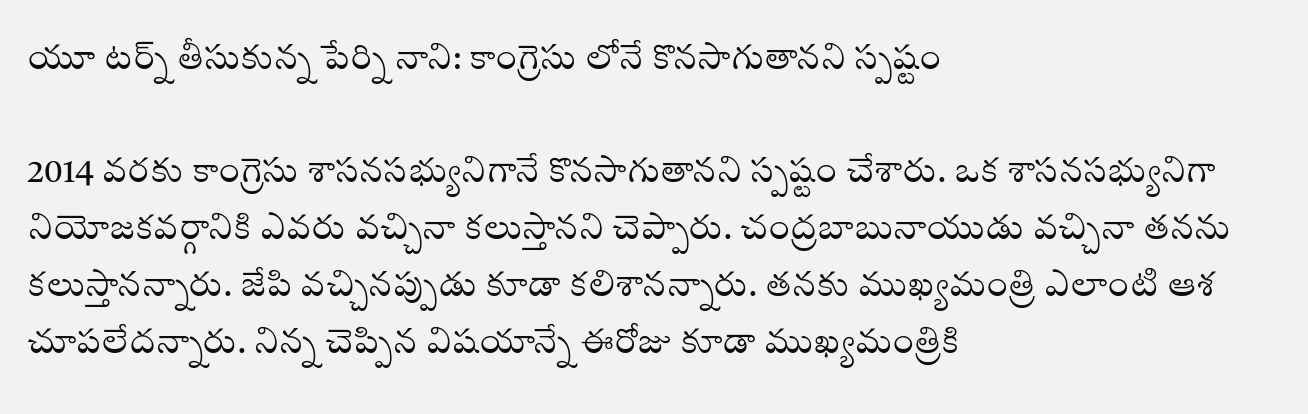యూ టర్న్ తీసుకున్న పేర్ని నాని: కాంగ్రెసు లోనే కొనసాగుతానని స్పష్టం

2014 వరకు కాంగ్రెసు శాసనసభ్యునిగానే కొనసాగుతానని స్పష్టం చేశారు. ఒక శాసనసభ్యునిగా నియోజకవర్గానికి ఎవరు వచ్చినా కలుస్తానని చెప్పారు. చంద్రబాబునాయుడు వచ్చినా తనను కలుస్తానన్నారు. జేపి వచ్చినప్పుడు కూడా కలిశానన్నారు. తనకు ముఖ్యమంత్రి ఎలాంటి ఆశ చూపలేదన్నారు. నిన్న చెప్పిన విషయాన్నే ఈరోజు కూడా ముఖ్యమంత్రికి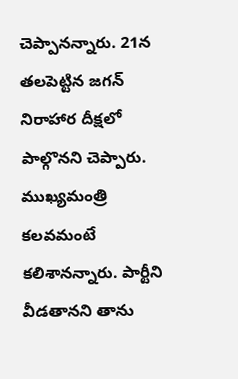చెప్పానన్నారు. 21న తలపెట్టిన జగన్ నిరాహార దీక్షలో పాల్గొనని చెప్పారు. ముఖ్యమంత్రి కలవమంటే కలిశానన్నారు. పార్టీని వీడతానని తాను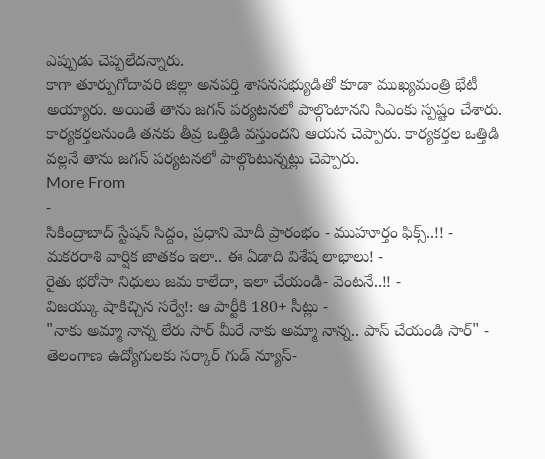ఎప్పుడు చెప్పలేదన్నారు.
కాగా తూర్పుగోదావరి జిల్లా అనపర్తి శాసనసభ్యుడితో కూడా ముఖ్యమంత్రి భేటీ అయ్యారు. అయితే తాను జగన్ పర్యటనలో పాల్గొంటానని సిఎంకు స్పష్టం చేశారు. కార్యకర్తలనుండి తనకు తీవ్ర ఒత్తిడి వస్తుందని ఆయన చెప్పారు. కార్యకర్తల ఒత్తిడి వల్లనే తాను జగన్ పర్యటనలో పాల్గొంటున్నట్లు చెప్పారు.
More From
-
సికింద్రాబాద్ స్టేషన్ సిద్దం, ప్రధాని మోదీ ప్రారంభం - ముహూర్తం ఫిక్స్..!! -
మకరరాశి వార్షిక జాతకం ఇలా.. ఈ ఏడాది విశేష లాభాలు! -
రైతు భరోసా నిధులు జమ కాలేదా, ఇలా చేయండి- వెంటనే..!! -
విజయ్కు షాకిచ్చిన సర్వే!: ఆ పార్టీకి 180+ సీట్లు -
"నాకు అమ్మా నాన్న లేరు సార్ మీరే నాకు అమ్మా నాన్న.. పాస్ చేయండి సార్" -
తెలంగాణ ఉద్యోగులకు సర్కార్ గుడ్ న్యూస్-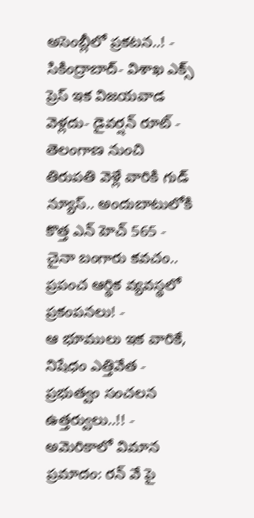అసెంబ్లీలో ప్రకటన..! -
సికింద్రాబాద్- విశాఖ ఎక్స్ ప్రెస్ ఇక విజయవాడ వెళ్లదు- డైవర్షన్ రూట్ -
తెలంగాణ నుంచి తిరుపతి వెళ్లే వారికి గుడ్ న్యూస్.. అందుబాటులోకి కొత్త ఎన్ హెచ్ 565 -
చైనా బంగారు కవచం.. ప్రపంచ ఆర్థిక వ్యవస్థలో ప్రకంపనలు! -
ఆ భూములు ఇక వారికే, నిషేధం ఎత్తివేత - ప్రభుత్వం సంచలన ఉత్తర్వులు..!! -
అమెరికాలో విమాన ప్రమాదం: రన్ వే పై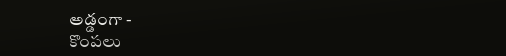అడ్డంగా -
కొంపలు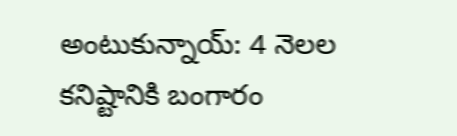అంటుకున్నాయ్: 4 నెలల కనిష్టానికి బంగారం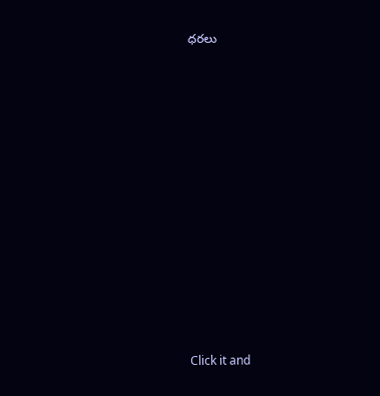ధరలు












Click it and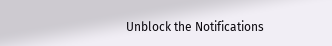Unblock the Notifications